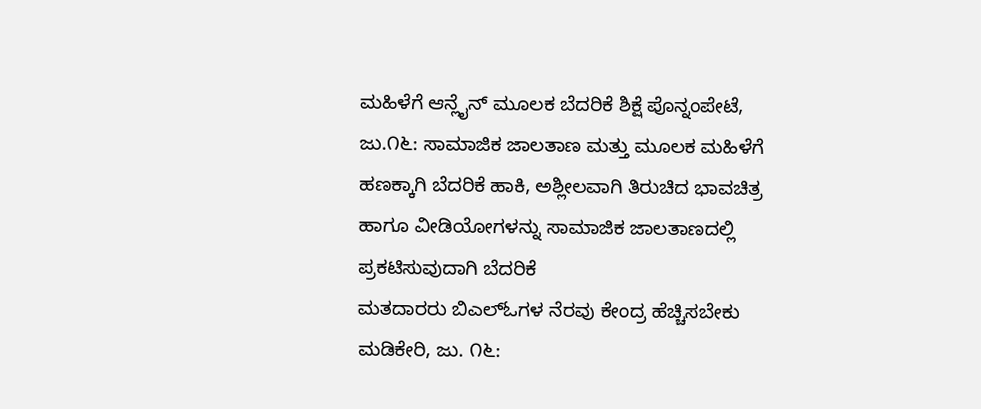ಮಹಿಳೆಗೆ ಆನ್ಲೈನ್ ಮೂಲಕ ಬೆದರಿಕೆ ಶಿಕ್ಷೆ ಪೊನ್ನಂಪೇಟೆ, ಜು.೧೬: ಸಾಮಾಜಿಕ ಜಾಲತಾಣ ಮತ್ತು ಮೂಲಕ ಮಹಿಳೆಗೆ ಹಣಕ್ಕಾಗಿ ಬೆದರಿಕೆ ಹಾಕಿ, ಅಶ್ಲೀಲವಾಗಿ ತಿರುಚಿದ ಭಾವಚಿತ್ರ ಹಾಗೂ ವೀಡಿಯೋಗಳನ್ನು ಸಾಮಾಜಿಕ ಜಾಲತಾಣದಲ್ಲಿ ಪ್ರಕಟಿಸುವುದಾಗಿ ಬೆದರಿಕೆ
ಮತದಾರರು ಬಿಎಲ್ಓಗಳ ನೆರವು ಕೇಂದ್ರ ಹೆಚ್ಚಿಸಬೇಕು ಮಡಿಕೇರಿ, ಜು. ೧೬: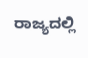ರಾಜ್ಯದಲ್ಲಿ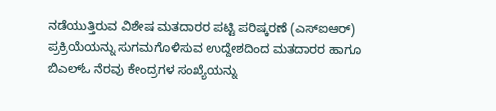ನಡೆಯುತ್ತಿರುವ ವಿಶೇಷ ಮತದಾರರ ಪಟ್ಟಿ ಪರಿಷ್ಕರಣೆ (ಎಸ್‌ಐಆರ್) ಪ್ರಕ್ರಿಯೆಯನ್ನು ಸುಗಮಗೊಳಿಸುವ ಉದ್ದೇಶದಿಂದ ಮತದಾರರ ಹಾಗೂ ಬಿಎಲ್‌ಓ ನೆರವು ಕೇಂದ್ರಗಳ ಸಂಖ್ಯೆಯನ್ನು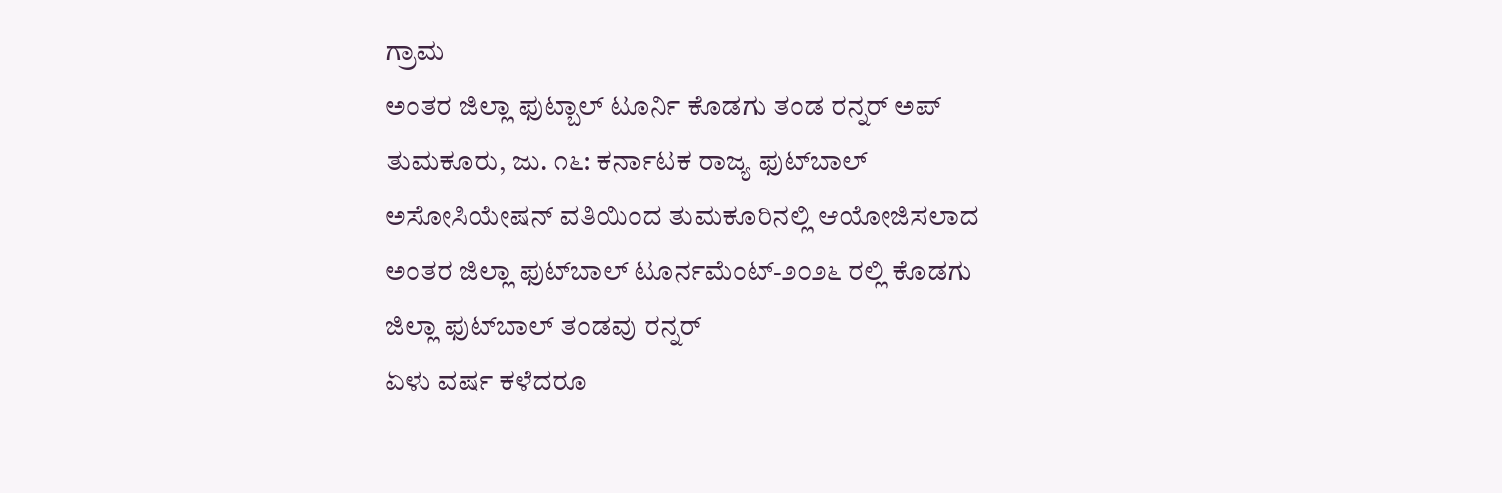ಗ್ರಾಮ
ಅಂತರ ಜಿಲ್ಲಾ ಫುಟ್ಬಾಲ್ ಟೂರ್ನಿ ಕೊಡಗು ತಂಡ ರನ್ನರ್ ಅಪ್ ತುಮಕೂರು, ಜು. ೧೬: ಕರ್ನಾಟಕ ರಾಜ್ಯ ಫುಟ್‌ಬಾಲ್ ಅಸೋಸಿಯೇಷನ್ ವತಿಯಿಂದ ತುಮಕೂರಿನಲ್ಲಿ ಆಯೋಜಿಸಲಾದ ಅಂತರ ಜಿಲ್ಲಾ ಫುಟ್‌ಬಾಲ್ ಟೂರ್ನಮೆಂಟ್-೨೦೨೬ ರಲ್ಲಿ ಕೊಡಗು ಜಿಲ್ಲಾ ಫುಟ್‌ಬಾಲ್ ತಂಡವು ರನ್ನರ್
ಏಳು ವರ್ಷ ಕಳೆದರೂ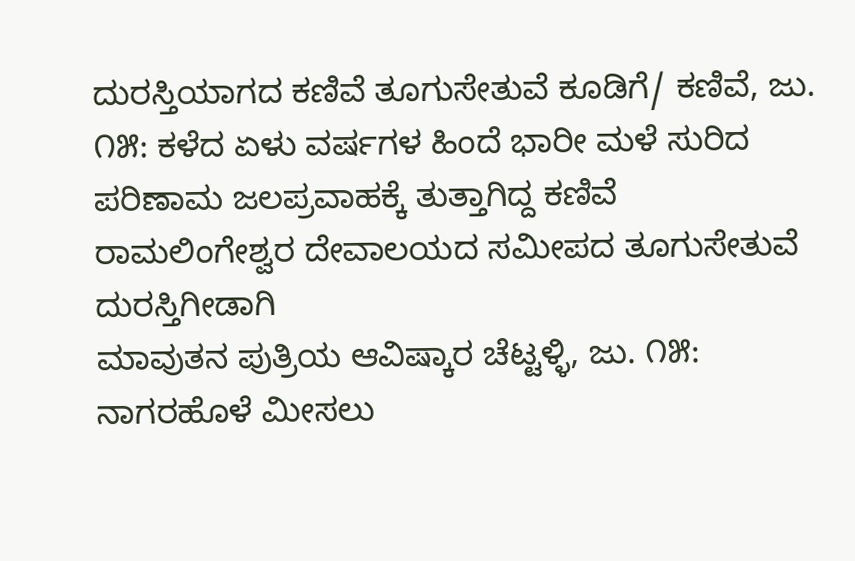ದುರಸ್ತಿಯಾಗದ ಕಣಿವೆ ತೂಗುಸೇತುವೆ ಕೂಡಿಗೆ/ ಕಣಿವೆ, ಜು. ೧೫: ಕಳೆದ ಏಳು ವರ್ಷಗಳ ಹಿಂದೆ ಭಾರೀ ಮಳೆ ಸುರಿದ ಪರಿಣಾಮ ಜಲಪ್ರವಾಹಕ್ಕೆ ತುತ್ತಾಗಿದ್ದ ಕಣಿವೆ ರಾಮಲಿಂಗೇಶ್ವರ ದೇವಾಲಯದ ಸಮೀಪದ ತೂಗುಸೇತುವೆ ದುರಸ್ತಿಗೀಡಾಗಿ
ಮಾವುತನ ಪುತ್ರಿಯ ಆವಿಷ್ಕಾರ ಚೆಟ್ಟಳ್ಳಿ, ಜು. ೧೫: ನಾಗರಹೊಳೆ ಮೀಸಲು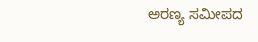ಅರಣ್ಯ ಸಮೀಪದ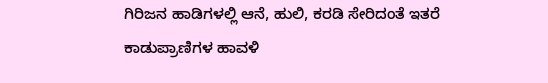ಗಿರಿಜನ ಹಾಡಿಗಳಲ್ಲಿ ಆನೆ, ಹುಲಿ, ಕರಡಿ ಸೇರಿದಂತೆ ಇತರೆ ಕಾಡುಪ್ರಾಣಿಗಳ ಹಾವಳಿ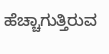ಹೆಚ್ಚಾಗುತ್ತಿರುವ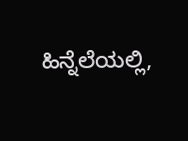ಹಿನ್ನೆಲೆಯಲ್ಲಿ,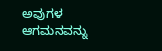ಅವುಗಳ ಆಗಮನವನ್ನು